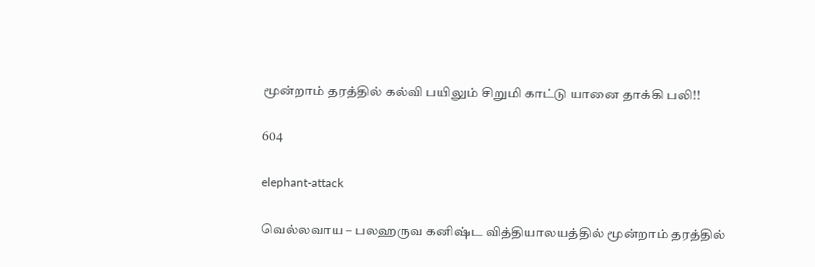மூன்றாம் தரத்தில் கல்வி பயிலும் சிறுமி காட்டு யானை தாக்கி பலி!!

604

elephant-attack

வெல்லவாய – பலஹருவ கனிஷ்ட வித்தியாலயத்தில் மூன்றாம் தரத்தில்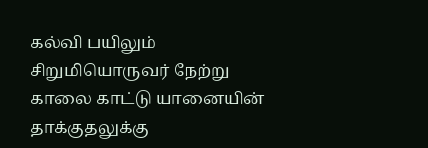கல்வி பயிலும் சிறுமியொருவர் நேற்று காலை காட்டு யானையின் தாக்குதலுக்கு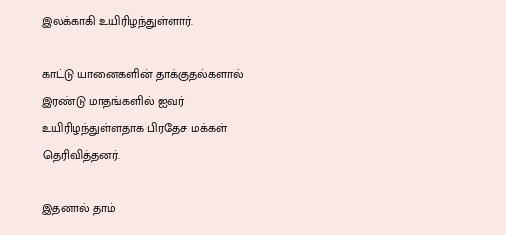இலக்காகி உயிரிழந்துள்ளார்.

காட்டு யானைகளின் தாக்குதல்களால் இரண்டு மாதங்களில் ஐவர் உயிரிழந்துள்ளதாக பிரதேச மக்கள் தெரிவித்தனர்.

இதனால் தாம்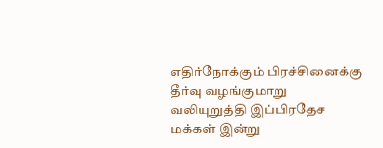எதிர்நோக்கும் பிரச்சினைக்கு தீர்வு வழங்குமாறு வலியுறுத்தி இப்பிரதேச மக்கள் இன்று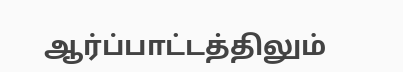ஆர்ப்பாட்டத்திலும்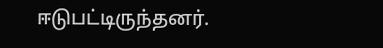ஈடுபட்டிருந்தனர்.